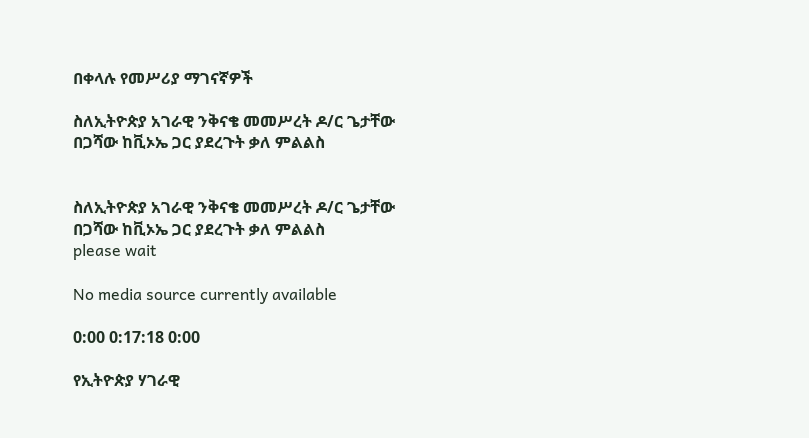በቀላሉ የመሥሪያ ማገናኛዎች

ስለኢትዮጵያ አገራዊ ንቅናቄ መመሥረት ዶ/ር ጌታቸው በጋሻው ከቪኦኤ ጋር ያደረጉት ቃለ ምልልስ


ስለኢትዮጵያ አገራዊ ንቅናቄ መመሥረት ዶ/ር ጌታቸው በጋሻው ከቪኦኤ ጋር ያደረጉት ቃለ ምልልስ
please wait

No media source currently available

0:00 0:17:18 0:00

የኢትዮጵያ ሃገራዊ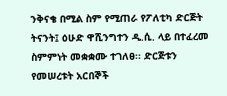ንቅናቄ በሚል ስም የሚጠራ የፖለቲካ ድርጅት ትናንት፤ ዕሁድ ዋሺንግተን ዲ.ሲ. ላይ በተፈረመ ስምምነት መቋቋሙ ተገለፀ፡፡ ድርጅቱን የመሠረቱት አርበኞች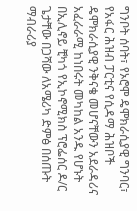ግንቦት ሰባት፣ የኦሮሞ ዴሞክራሲያዊ ግንባር፣ የአፋር ሕዝብ ፓርቲና የሲዳማ ሕዝቦች ዴሞክራሲያዊ ንቅናቄ መሆናቸውን አደራዳሪና አፈራራሚ ከነበሩት መካከል አንዱ የሆኑት በኢሊኖይ ቺካጎ የኢኮኖሚክስ ፕሮፌሰር ዶ/ር ጌታቸው በጋሻው ለአሜሪካ ድምፅ በሰጡት ማብራሪያ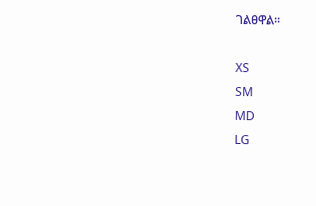ገልፀዋል፡፡

XS
SM
MD
LG